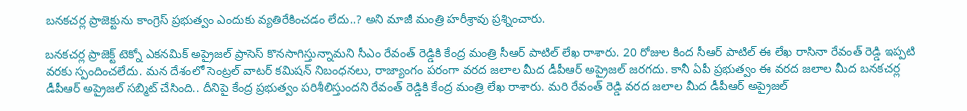బనకచర్ల ప్రాజెక్టును కాంగ్రెస్ ప్రభుత్వం ఎందుకు వ్యతిరేకించడం లేదు..? అని మాజీ మంత్రి హరీశ్రావు ప్రశ్నించారు.

బనకచర్ల ప్రాజెక్ట్ టెక్నో ఎకనమిక్ అప్రైజల్ ప్రాసెస్ కొనసాగిస్తున్నామని సీఎం రేవంత్ రెడ్డికి కేంద్ర మంత్రి సీఆర్ పాటిల్ లేఖ రాశారు. 20 రోజుల కింద సీఆర్ పాటిల్ ఈ లేఖ రాసినా రేవంత్ రెడ్డి ఇప్పటి వరకు స్పందించలేదు. మన దేశంలో సెంట్రల్ వాటర్ కమిషన్ నిబంధనలు, రాజ్యాంగం పరంగా వరద జలాల మీద డీపీఆర్ అప్రైజల్ జరగదు. కానీ ఏపీ ప్రభుత్వం ఈ వరద జలాల మీద బనకచర్ల డీపీఆర్ అప్రైజల్ సబ్మిట్ చేసింది.. దీనిపై కేంద్ర ప్రభుత్వం పరిశీలిస్తుందని రేవంత్ రెడ్డికి కేంద్ర మంత్రి లేఖ రాశారు. మరి రేవంత్ రెడ్డి వరద జలాల మీద డీపీఆర్ అప్రైజల్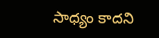సాధ్యం కాదని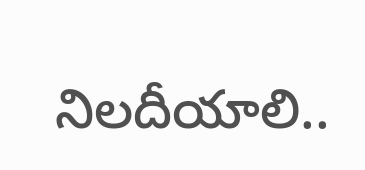నిలదీయాలి..